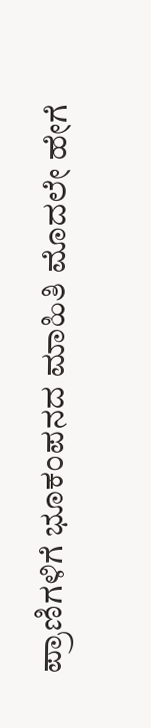ಪ್ರಾಣಿಗಳಿಗೆ ಭೂಕಂಪನದ ಮಾಹಿತಿ ಮೊದಲೇ ಹೇಗೆ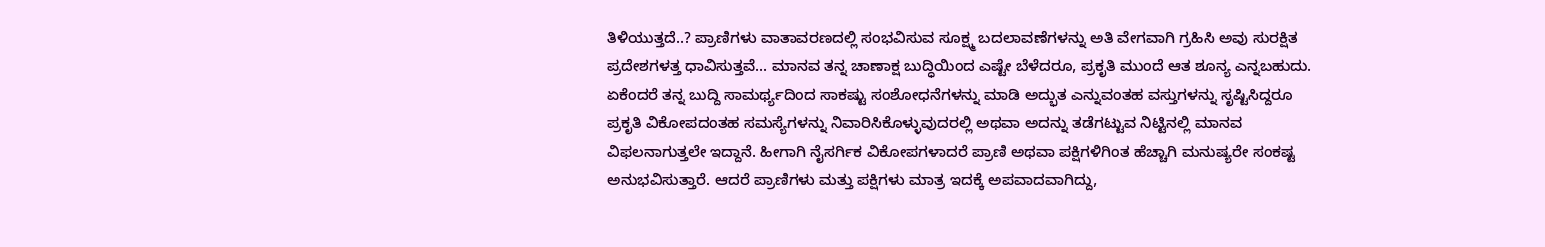ತಿಳಿಯುತ್ತದೆ..? ಪ್ರಾಣಿಗಳು ವಾತಾವರಣದಲ್ಲಿ ಸಂಭವಿಸುವ ಸೂಕ್ಷ್ಮ ಬದಲಾವಣೆಗಳನ್ನು ಅತಿ ವೇಗವಾಗಿ ಗ್ರಹಿಸಿ ಅವು ಸುರಕ್ಷಿತ ಪ್ರದೇಶಗಳತ್ತ ಧಾವಿಸುತ್ತವೆ... ಮಾನವ ತನ್ನ ಚಾಣಾಕ್ಷ ಬುದ್ಧಿಯಿಂದ ಎಷ್ಟೇ ಬೆಳೆದರೂ, ಪ್ರಕೃತಿ ಮುಂದೆ ಆತ ಶೂನ್ಯ ಎನ್ನಬಹುದು. ಏಕೆಂದರೆ ತನ್ನ ಬುದ್ದಿ ಸಾಮರ್ಥ್ಯದಿಂದ ಸಾಕಷ್ಟು ಸಂಶೋಧನೆಗಳನ್ನು ಮಾಡಿ ಅದ್ಭುತ ಎನ್ನುವಂತಹ ವಸ್ತುಗಳನ್ನು ಸೃಷ್ಟಿಸಿದ್ದರೂ ಪ್ರಕೃತಿ ವಿಕೋಪದಂತಹ ಸಮಸ್ಯೆಗಳನ್ನು ನಿವಾರಿಸಿಕೊಳ್ಳುವುದರಲ್ಲಿ ಅಥವಾ ಅದನ್ನು ತಡೆಗಟ್ಟುವ ನಿಟ್ಟಿನಲ್ಲಿ ಮಾನವ ವಿಫಲನಾಗುತ್ತಲೇ ಇದ್ದಾನೆ. ಹೀಗಾಗಿ ನೈಸರ್ಗಿಕ ವಿಕೋಪಗಳಾದರೆ ಪ್ರಾಣಿ ಅಥವಾ ಪಕ್ಷಿಗಳಿಗಿಂತ ಹೆಚ್ಚಾಗಿ ಮನುಷ್ಯರೇ ಸಂಕಷ್ಟ ಅನುಭವಿಸುತ್ತಾರೆ. ಆದರೆ ಪ್ರಾಣಿಗಳು ಮತ್ತು ಪಕ್ಷಿಗಳು ಮಾತ್ರ ಇದಕ್ಕೆ ಅಪವಾದವಾಗಿದ್ದು,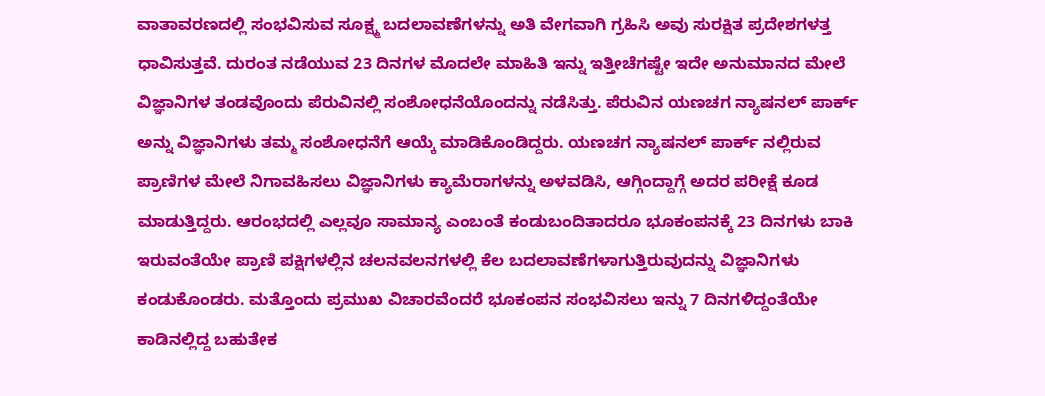ವಾತಾವರಣದಲ್ಲಿ ಸಂಭವಿಸುವ ಸೂಕ್ಷ್ಮ ಬದಲಾವಣೆಗಳನ್ನು ಅತಿ ವೇಗವಾಗಿ ಗ್ರಹಿಸಿ ಅವು ಸುರಕ್ಷಿತ ಪ್ರದೇಶಗಳತ್ತ ಧಾವಿಸುತ್ತವೆ. ದುರಂತ ನಡೆಯುವ 23 ದಿನಗಳ ಮೊದಲೇ ಮಾಹಿತಿ ಇನ್ನು ಇತ್ತೀಚೆಗಷ್ಟೇ ಇದೇ ಅನುಮಾನದ ಮೇಲೆ ವಿಜ್ಞಾನಿಗಳ ತಂಡವೊಂದು ಪೆರುವಿನಲ್ಲಿ ಸಂಶೋಧನೆಯೊಂದನ್ನು ನಡೆಸಿತ್ತು. ಪೆರುವಿನ ಯಣಚಗ ನ್ಯಾಷನಲ್ ಪಾರ್ಕ್ ಅನ್ನು ವಿಜ್ಞಾನಿಗಳು ತಮ್ಮ ಸಂಶೋಧನೆಗೆ ಆಯ್ಕೆ ಮಾಡಿಕೊಂಡಿದ್ದರು. ಯಣಚಗ ನ್ಯಾಷನಲ್ ಪಾರ್ಕ್ ನಲ್ಲಿರುವ ಪ್ರಾಣಿಗಳ ಮೇಲೆ ನಿಗಾವಹಿಸಲು ವಿಜ್ಞಾನಿಗಳು ಕ್ಯಾಮೆರಾಗಳನ್ನು ಅಳವಡಿಸಿ, ಆಗ್ಗಿಂದ್ದಾಗ್ಗೆ ಅದರ ಪರೀಕ್ಷೆ ಕೂಡ ಮಾಡುತ್ತಿದ್ದರು. ಆರಂಭದಲ್ಲಿ ಎಲ್ಲವೂ ಸಾಮಾನ್ಯ ಎಂಬಂತೆ ಕಂಡುಬಂದಿತಾದರೂ ಭೂಕಂಪನಕ್ಕೆ 23 ದಿನಗಳು ಬಾಕಿ ಇರುವಂತೆಯೇ ಪ್ರಾಣಿ ಪಕ್ಷಿಗಳಲ್ಲಿನ ಚಲನವಲನಗಳಲ್ಲಿ ಕೆಲ ಬದಲಾವಣೆಗಳಾಗುತ್ತಿರುವುದನ್ನು ವಿಜ್ಞಾನಿಗಳು ಕಂಡುಕೊಂಡರು. ಮತ್ತೊಂದು ಪ್ರಮುಖ ವಿಚಾರವೆಂದರೆ ಭೂಕಂಪನ ಸಂಭವಿಸಲು ಇನ್ನು 7 ದಿನಗಳಿದ್ದಂತೆಯೇ ಕಾಡಿನಲ್ಲಿದ್ದ ಬಹುತೇಕ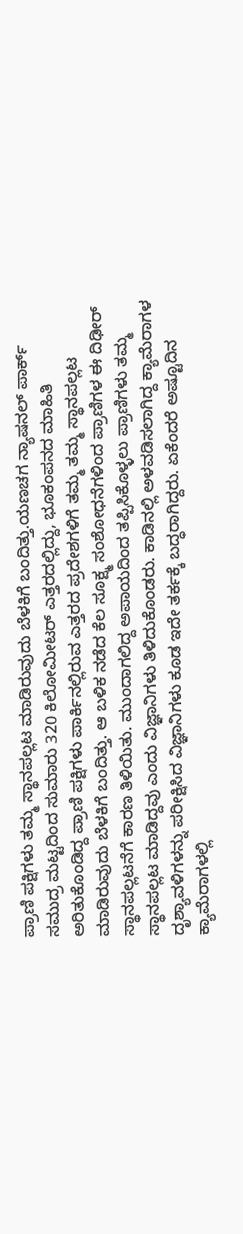ಪ್ರಾಣಿ ಪಕ್ಷಿಗಳು ತಮ್ಮ ಸ್ಥಾನಪಲ್ಲಟ ಮಾಡಿರುವುದು ಬೆಳಕಿಗೆ ಬಂದಿತ್ತು.ಯಣಚಗ ನ್ಯಾಷನಲ್ ಪಾರ್ಕ್ ಸಮುದ್ರ ಮಟ್ಟದಿಂದ ಸುಮಾರು 320 ಕಿಲೋಮೀಟರ್ ಎತ್ತರದಲ್ಲಿದ್ದು, ಭೂಕಂಪನದ ಮಾಹಿತಿ ಅರಿತುಕೊಂಡಿದ್ದ ಪ್ರಾಣಿ ಪಕ್ಷಿಗಳು ಪಾರ್ಕಿನಲ್ಲಿರುವ ಎತ್ತರದ ಪ್ರದೇಶಗಳಿಗೆ ತಮ್ಮ ತಮ್ಮ ಸ್ಥಾನಪಲ್ಲಟ ಮಾಡಿರುವುದು ಬೆಳಕಿಗೆ ಬಂದಿತ್ತು. ಆ ಬಳಿಕ ನಡೆದ ಕೆಲ ಸೂಕ್ಷ್ಮ ಸಂಶೋಧನೆಗಳಿಂದ ಪ್ರಾಣಿಗಳ ಈ ದಿಢೀರ್ ಸ್ಥಾನಪಲ್ಲಟನೆಗೆ ಕಾರಣ ತಿಳಿಯಿತು. ಮುಂದಾಗಲಿದ್ದ ಅಪಾಯದಿಂದ ತಪ್ಪಿಸಿಕೊಳ್ಳಲು ಪ್ರಾಣಿಗಳು ತಮ್ಮ ಸ್ಥಾನಪಲ್ಲಟ ಮಾಡಿದ್ದವು ಎಂದು ವಿಜ್ಞಾನಿಗಳು ತಿಳಿದುಕೊಂಡರು. ಕಾಡಿನಲ್ಲಿ ಅಳವಡಿಸಲಾಗಿದ್ದ ಕ್ಯಾಮೆರಾಗಳ ದೃಶ್ಯಾವಳಿಗಳನ್ನು ಪರೀಕ್ಷಿಸಿದ ವಿಜ್ಞಾನಿಗಳು ಕೂಡ ಇದೇ ತರ್ಕಕ್ಕೆ ಬದ್ಧರಾಗಿದ್ದರು. ಏಕೆಂದರೆ ಅಷ್ಟೂದಿನ ಕ್ಯಾಮೆರಾಗಳಲ್ಲಿ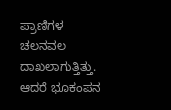ಪ್ರಾಣಿಗಳ ಚಲನವಲ ದಾಖಲಾಗುತ್ತಿತ್ತು. ಆದರೆ ಭೂಕಂಪನ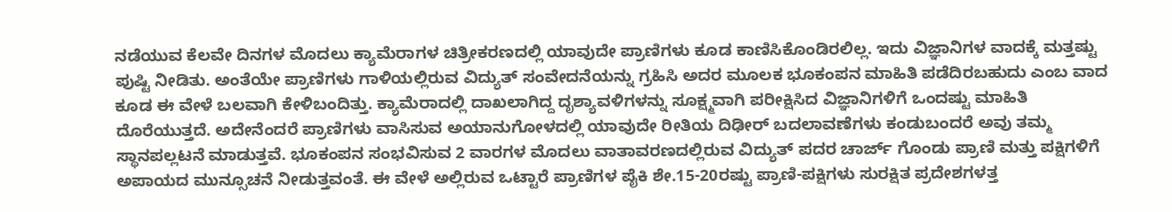ನಡೆಯುವ ಕೆಲವೇ ದಿನಗಳ ಮೊದಲು ಕ್ಯಾಮೆರಾಗಳ ಚಿತ್ರೀಕರಣದಲ್ಲಿ ಯಾವುದೇ ಪ್ರಾಣಿಗಳು ಕೂಡ ಕಾಣಿಸಿಕೊಂಡಿರಲಿಲ್ಲ. ಇದು ವಿಜ್ಞಾನಿಗಳ ವಾದಕ್ಕೆ ಮತ್ತಷ್ಟು ಪುಷ್ಟಿ ನೀಡಿತು. ಅಂತೆಯೇ ಪ್ರಾಣಿಗಳು ಗಾಳಿಯಲ್ಲಿರುವ ವಿದ್ಯುತ್ ಸಂವೇದನೆಯನ್ನು ಗ್ರಹಿಸಿ ಅದರ ಮೂಲಕ ಭೂಕಂಪನ ಮಾಹಿತಿ ಪಡೆದಿರಬಹುದು ಎಂಬ ವಾದ ಕೂಡ ಈ ವೇಳೆ ಬಲವಾಗಿ ಕೇಳಿಬಂದಿತ್ತು. ಕ್ಯಾಮೆರಾದಲ್ಲಿ ದಾಖಲಾಗಿದ್ದ ದೃಶ್ಯಾವಳಿಗಳನ್ನು ಸೂಕ್ಷ್ಮವಾಗಿ ಪರೀಕ್ಷಿಸಿದ ವಿಜ್ಞಾನಿಗಳಿಗೆ ಒಂದಷ್ಟು ಮಾಹಿತಿ ದೊರೆಯುತ್ತದೆ. ಅದೇನೆಂದರೆ ಪ್ರಾಣಿಗಳು ವಾಸಿಸುವ ಅಯಾನುಗೋಳದಲ್ಲಿ ಯಾವುದೇ ರೀತಿಯ ದಿಢೀರ್ ಬದಲಾವಣೆಗಳು ಕಂಡುಬಂದರೆ ಅವು ತಮ್ಮ ಸ್ಥಾನಪಲ್ಲಟನೆ ಮಾಡುತ್ತವೆ. ಭೂಕಂಪನ ಸಂಭವಿಸುವ 2 ವಾರಗಳ ಮೊದಲು ವಾತಾವರಣದಲ್ಲಿರುವ ವಿದ್ಯುತ್ ಪದರ ಚಾರ್ಜ್ ಗೊಂಡು ಪ್ರಾಣಿ ಮತ್ತು ಪಕ್ಷಿಗಳಿಗೆ ಅಪಾಯದ ಮುನ್ಸೂಚನೆ ನೀಡುತ್ತವಂತೆ. ಈ ವೇಳೆ ಅಲ್ಲಿರುವ ಒಟ್ಟಾರೆ ಪ್ರಾಣಿಗಳ ಪೈಕಿ ಶೇ.15-20ರಷ್ಟು ಪ್ರಾಣಿ-ಪಕ್ಷಿಗಳು ಸುರಕ್ಷಿತ ಪ್ರದೇಶಗಳತ್ತ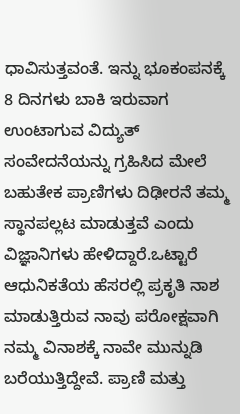ಧಾವಿಸುತ್ತವಂತೆ. ಇನ್ನು ಭೂಕಂಪನಕ್ಕೆ 8 ದಿನಗಳು ಬಾಕಿ ಇರುವಾಗ ಉಂಟಾಗುವ ವಿದ್ಯುತ್ ಸಂವೇದನೆಯನ್ನು ಗ್ರಹಿಸಿದ ಮೇಲೆ ಬಹುತೇಕ ಪ್ರಾಣಿಗಳು ದಿಢೀರನೆ ತಮ್ಮ ಸ್ಥಾನಪಲ್ಲಟ ಮಾಡುತ್ತವೆ ಎಂದು ವಿಜ್ಞಾನಿಗಳು ಹೇಳಿದ್ದಾರೆ.ಒಟ್ಟಾರೆ ಆಧುನಿಕತೆಯ ಹೆಸರಲ್ಲಿ ಪ್ರಕೃತಿ ನಾಶ ಮಾಡುತ್ತಿರುವ ನಾವು ಪರೋಕ್ಷವಾಗಿ ನಮ್ಮ ವಿನಾಶಕ್ಕೆ ನಾವೇ ಮುನ್ನುಡಿ ಬರೆಯುತ್ತಿದ್ದೇವೆ. ಪ್ರಾಣಿ ಮತ್ತು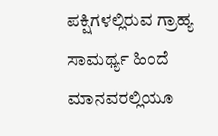ಪಕ್ಷಿಗಳಲ್ಲಿರುವ ಗ್ರಾಹ್ಯ ಸಾಮರ್ಥ್ಯ ಹಿಂದೆ ಮಾನವರಲ್ಲಿಯೂ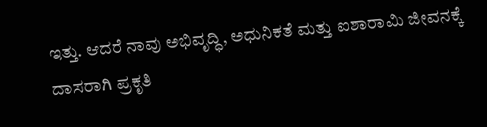ಇತ್ತು. ಆದರೆ ನಾವು ಅಭಿವೃದ್ಧಿ, ಅಧುನಿಕತೆ ಮತ್ತು ಐಶಾರಾಮಿ ಜೀವನಕ್ಕೆ ದಾಸರಾಗಿ ಪ್ರಕೃತಿ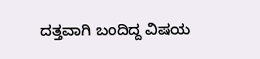ದತ್ತವಾಗಿ ಬಂದಿದ್ದ ವಿಷಯ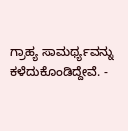ಗ್ರಾಹ್ಯ ಸಾಮರ್ಥ್ಯವನ್ನು ಕಳೆದುಕೊಂಡಿದ್ದೇವೆ. -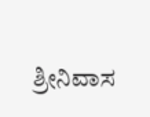ಶ್ರೀನಿವಾಸ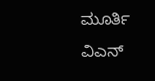ಮೂರ್ತಿ ವಿಎನ್